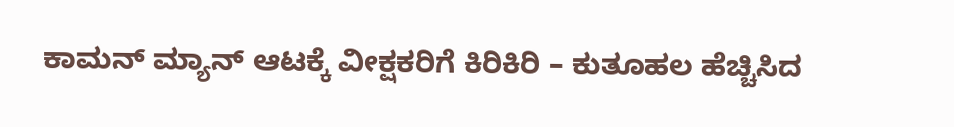ಕಾಮನ್ ಮ್ಯಾನ್ ಆಟಕ್ಕೆ ವೀಕ್ಷಕರಿಗೆ ಕಿರಿಕಿರಿ – ಕುತೂಹಲ ಹೆಚ್ಚಿಸಿದ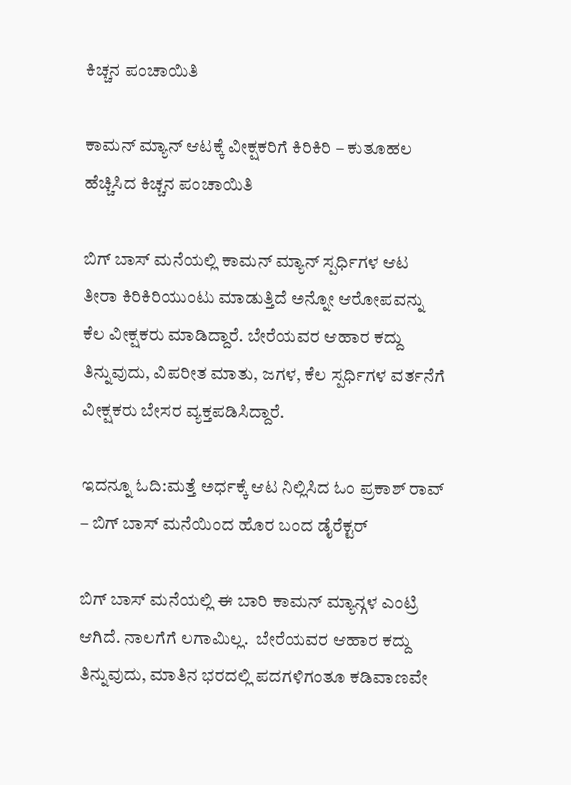ಕಿಚ್ಚನ ಪಂಚಾಯಿತಿ

ಕಾಮನ್ ಮ್ಯಾನ್ ಆಟಕ್ಕೆ ವೀಕ್ಷಕರಿಗೆ ಕಿರಿಕಿರಿ – ಕುತೂಹಲ ಹೆಚ್ಚಿಸಿದ ಕಿಚ್ಚನ ಪಂಚಾಯಿತಿ

ಬಿಗ್ ಬಾಸ್ ಮನೆಯಲ್ಲಿ ಕಾಮನ್ ಮ್ಯಾನ್ ಸ್ಪರ್ಧಿಗಳ ಆಟ ತೀರಾ ಕಿರಿಕಿರಿಯುಂಟು ಮಾಡುತ್ತಿದೆ ಅನ್ನೋ ಆರೋಪವನ್ನು ಕೆಲ ವೀಕ್ಷಕರು ಮಾಡಿದ್ದಾರೆ. ಬೇರೆಯವರ ಆಹಾರ ಕದ್ದು ತಿನ್ನುವುದು, ವಿಪರೀತ ಮಾತು, ಜಗಳ, ಕೆಲ ಸ್ಪರ್ಧಿಗಳ ವರ್ತನೆಗೆ ವೀಕ್ಷಕರು ಬೇಸರ ವ್ಯಕ್ತಪಡಿಸಿದ್ದಾರೆ.

ಇದನ್ನೂ ಓದಿ:ಮತ್ತೆ ಅರ್ಧಕ್ಕೆ ಆಟ ನಿಲ್ಲಿಸಿದ ಓಂ ಪ್ರಕಾಶ್ ರಾವ್ – ಬಿಗ್ ಬಾಸ್ ಮನೆಯಿಂದ ಹೊರ ಬಂದ ಡೈರೆಕ್ಟರ್

ಬಿಗ್ ಬಾಸ್ ಮನೆಯಲ್ಲಿ ಈ ಬಾರಿ ಕಾಮನ್ ಮ್ಯಾನ್ಗಳ ಎಂಟ್ರಿ ಆಗಿದೆ. ನಾಲಗೆಗೆ ಲಗಾಮಿಲ್ಲ.  ಬೇರೆಯವರ ಆಹಾರ ಕದ್ದು ತಿನ್ನುವುದು, ಮಾತಿನ ಭರದಲ್ಲಿ ಪದಗಳಿಗಂತೂ ಕಡಿವಾಣವೇ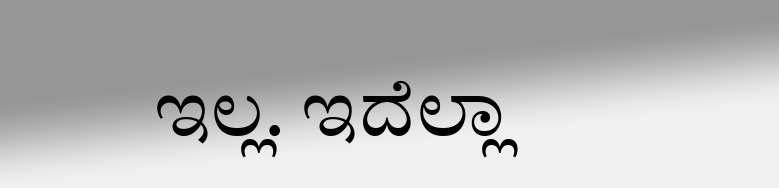ಇಲ್ಲ. ಇದೆಲ್ಲಾ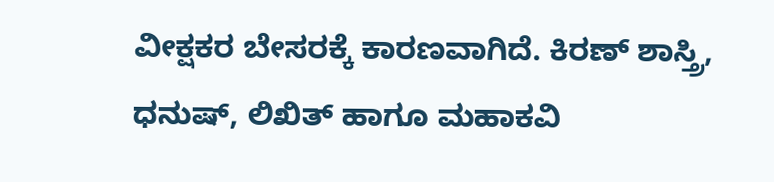ವೀಕ್ಷಕರ ಬೇಸರಕ್ಕೆ ಕಾರಣವಾಗಿದೆ. ಕಿರಣ್ ಶಾಸ್ತ್ರಿ, ಧನುಷ್, ಲಿಖಿತ್ ಹಾಗೂ ಮಹಾಕವಿ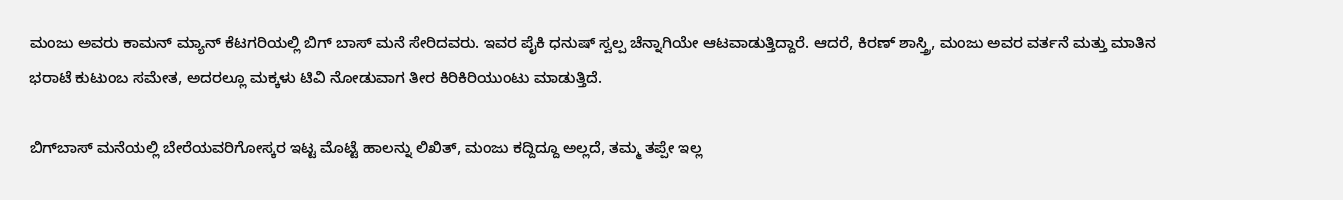ಮಂಜು ಅವರು ಕಾಮನ್ ಮ್ಯಾನ್ ಕೆಟಗರಿಯಲ್ಲಿ ಬಿಗ್ ಬಾಸ್ ಮನೆ ಸೇರಿದವರು. ಇವರ ಪೈಕಿ ಧನುಷ್ ಸ್ವಲ್ಪ ಚೆನ್ನಾಗಿಯೇ ಆಟವಾಡುತ್ತಿದ್ದಾರೆ. ಆದರೆ, ಕಿರಣ್ ಶಾಸ್ತ್ರಿ, ಮಂಜು ಅವರ ವರ್ತನೆ ಮತ್ತು ಮಾತಿನ ಭರಾಟೆ ಕುಟುಂಬ ಸಮೇತ, ಅದರಲ್ಲೂ ಮಕ್ಕಳು ಟಿವಿ ನೋಡುವಾಗ ತೀರ ಕಿರಿಕಿರಿಯುಂಟು ಮಾಡುತ್ತಿದೆ.

ಬಿಗ್‌ಬಾಸ್ ಮನೆಯಲ್ಲಿ ಬೇರೆಯವರಿಗೋಸ್ಕರ ಇಟ್ಟ ಮೊಟ್ಟೆ ಹಾಲನ್ನು ಲಿಖಿತ್, ಮಂಜು ಕದ್ದಿದ್ದೂ ಅಲ್ಲದೆ, ತಮ್ಮ ತಪ್ಪೇ ಇಲ್ಲ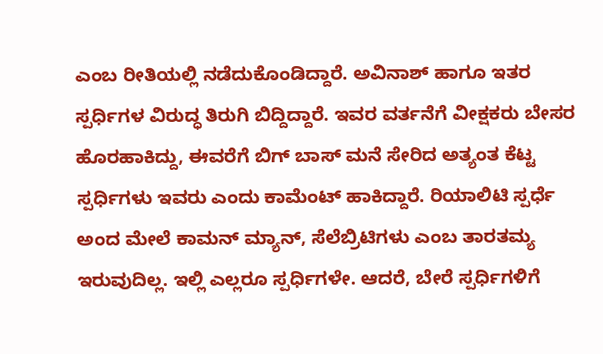ಎಂಬ ರೀತಿಯಲ್ಲಿ ನಡೆದುಕೊಂಡಿದ್ದಾರೆ. ಅವಿನಾಶ್ ಹಾಗೂ ಇತರ ಸ್ಪರ್ಧಿಗಳ ವಿರುದ್ಧ ತಿರುಗಿ ಬಿದ್ದಿದ್ದಾರೆ. ಇವರ ವರ್ತನೆಗೆ ವೀಕ್ಷಕರು ಬೇಸರ ಹೊರಹಾಕಿದ್ದು, ಈವರೆಗೆ ಬಿಗ್ ಬಾಸ್ ಮನೆ ಸೇರಿದ ಅತ್ಯಂತ ಕೆಟ್ಟ ಸ್ಪರ್ಧಿಗಳು ಇವರು ಎಂದು ಕಾಮೆಂಟ್ ಹಾಕಿದ್ದಾರೆ. ರಿಯಾಲಿಟಿ ಸ್ಪರ್ಧೆ ಅಂದ ಮೇಲೆ ಕಾಮನ್ ಮ್ಯಾನ್, ಸೆಲೆಬ್ರಿಟಿಗಳು ಎಂಬ ತಾರತಮ್ಯ ಇರುವುದಿಲ್ಲ. ಇಲ್ಲಿ ಎಲ್ಲರೂ ಸ್ಪರ್ಧಿಗಳೇ. ಆದರೆ, ಬೇರೆ ಸ್ಪರ್ಧಿಗಳಿಗೆ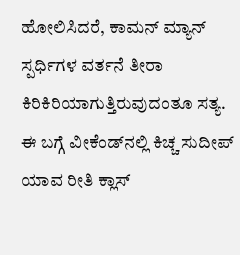ಹೋಲಿಸಿದರೆ, ಕಾಮನ್ ಮ್ಯಾನ್ ಸ್ಪರ್ಧಿಗಳ ವರ್ತನೆ ತೀರಾ ಕಿರಿಕಿರಿಯಾಗುತ್ತಿರುವುದಂತೂ ಸತ್ಯ. ಈ ಬಗ್ಗೆ ವೀಕೆಂಡ್‌ನಲ್ಲಿ ಕಿಚ್ಚ ಸುದೀಪ್ ಯಾವ ರೀತಿ ಕ್ಲಾಸ್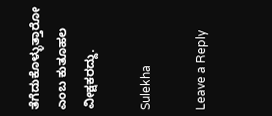ತೆಗೆದುಕೊಳ್ಳುತ್ತಾರೋ ಎಂಬ ಕುತೂಹಲ ವೀಕ್ಷಕರದ್ದು.

Sulekha

Leave a Reply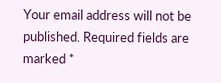Your email address will not be published. Required fields are marked *